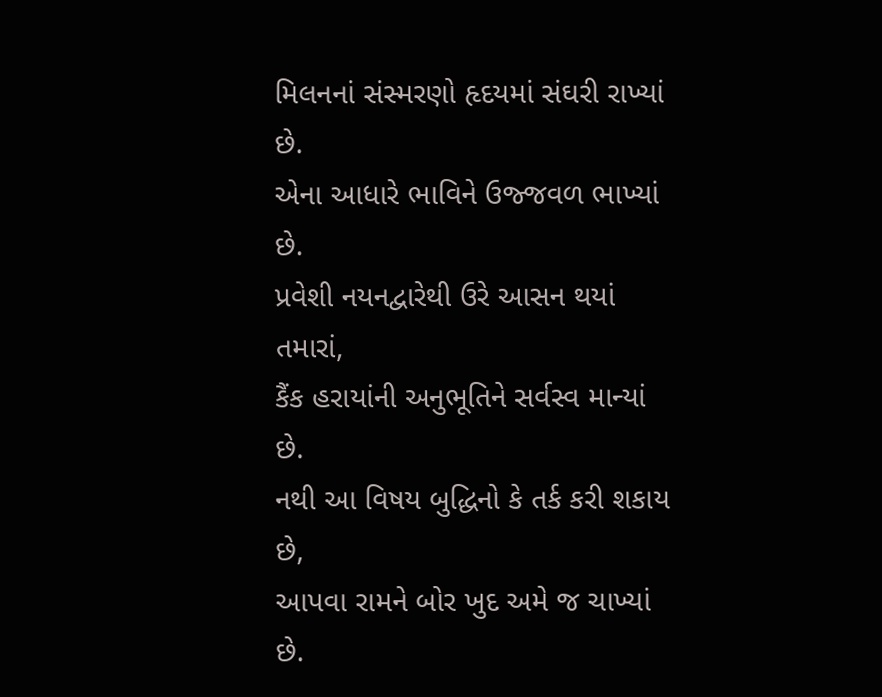મિલનનાં સંસ્મરણો હૃદયમાં સંઘરી રાખ્યાં છે.
એના આધારે ભાવિને ઉજ્જવળ ભાખ્યાં છે.
પ્રવેશી નયનદ્વારેથી ઉરે આસન થયાં તમારાં,
કૈંક હરાયાંની અનુભૂતિને સર્વસ્વ માન્યાં છે.
નથી આ વિષય બુદ્ધિનો કે તર્ક કરી શકાય છે,
આપવા રામને બોર ખુદ અમે જ ચાખ્યાં છે.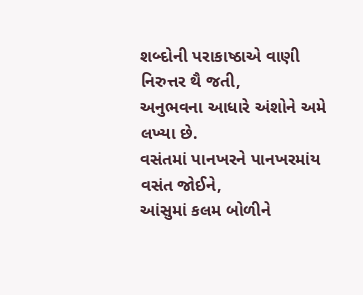શબ્દોની પરાકાષ્ઠાએ વાણી નિરુત્તર થૈ જતી,
અનુભવના આધારે અંશોને અમે લખ્યા છે.
વસંતમાં પાનખરને પાનખરમાંય વસંત જોઈને,
આંસુમાં કલમ બોળીને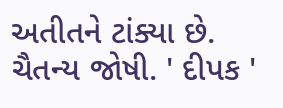અતીતને ટાંક્યા છે.
ચૈતન્ય જોષી. ' દીપક '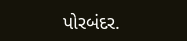પોરબંદર.